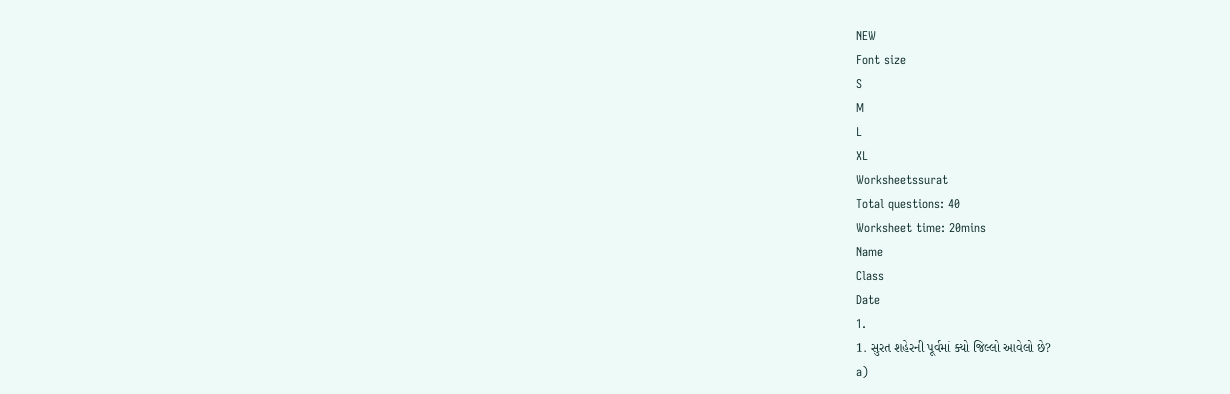NEW
Font size
S
M
L
XL
Worksheetssurat
Total questions: 40
Worksheet time: 20mins
Name
Class
Date
1.
1. સુરત શહેરની પૂર્વમાં ક્યો જિલ્લો આવેલો છે?
a)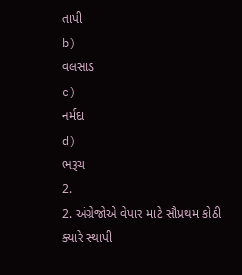તાપી
b)
વલસાડ
c)
નર્મદા
d)
ભરૂચ
2.
2. અંગ્રેજોએ વેપાર માટે સૌપ્રથમ કોઠી ક્યારે સ્થાપી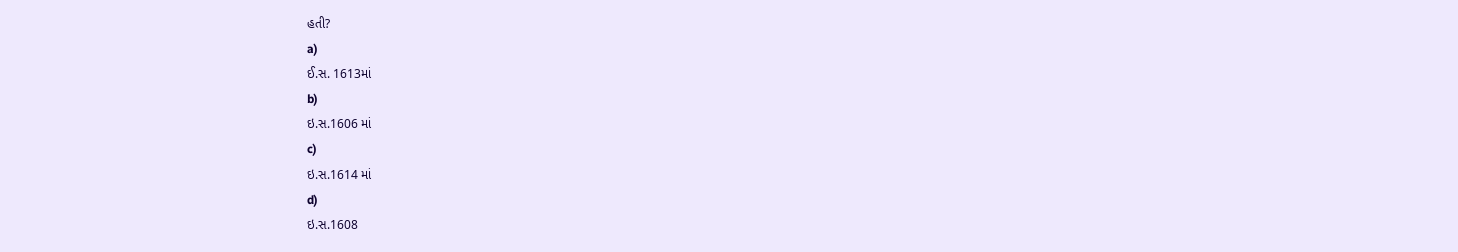હતી?
a)
ઈ.સ. 1613માં
b)
ઇ.સ.1606 માં
c)
ઇ.સ.1614 માં
d)
ઇ.સ.1608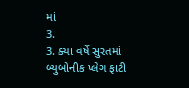માં
3.
3. ક્યા વર્ષે સુરતમાં બ્યુબોનીક પ્લેગ ફાટી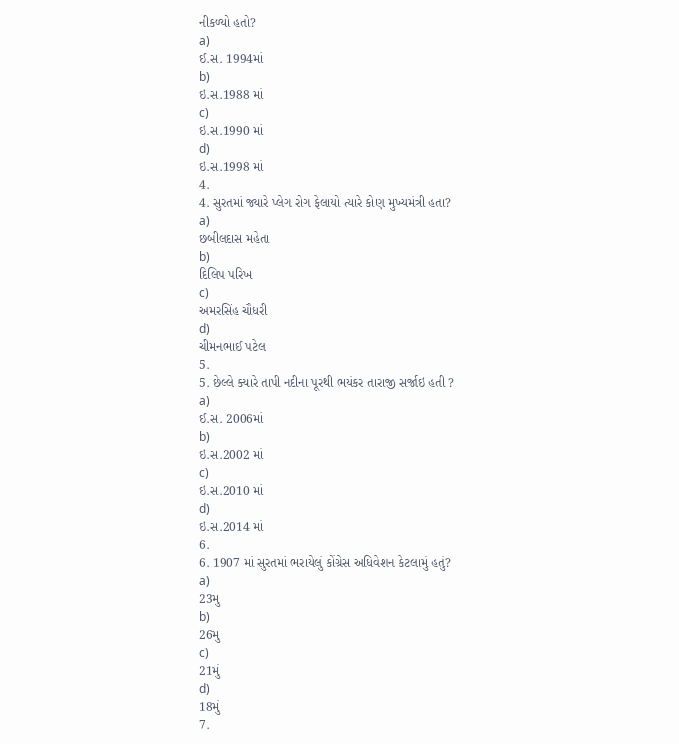નીકળ્યો હતો?
a)
ઈ.સ. 1994માં
b)
ઇ.સ.1988 માં
c)
ઇ.સ.1990 માં
d)
ઇ.સ.1998 માં
4.
4. સુરતમાં જ્યારે પ્લેગ રોગ ફેલાયો ત્યારે કોણ મુખ્યમંત્રી હતા?
a)
છબીલદાસ મહેતા
b)
દિલિપ પરિખ
c)
અમરસિંહ ચૌધરી
d)
ચીમનભાઈ પટેલ
5.
5. છેલ્લે ક્યારે તાપી નદીના પૂરથી ભયંકર તારાજી સર્જાઇ હતી ?
a)
ઈ.સ. 2006માં
b)
ઇ.સ.2002 માં
c)
ઇ.સ.2010 માં
d)
ઇ.સ.2014 માં
6.
6. 1907 માં સુરતમાં ભરાયેલું કોંગ્રેસ અધિવેશન કેટલામું હતું?
a)
23મુ
b)
26મુ
c)
21મું
d)
18મું
7.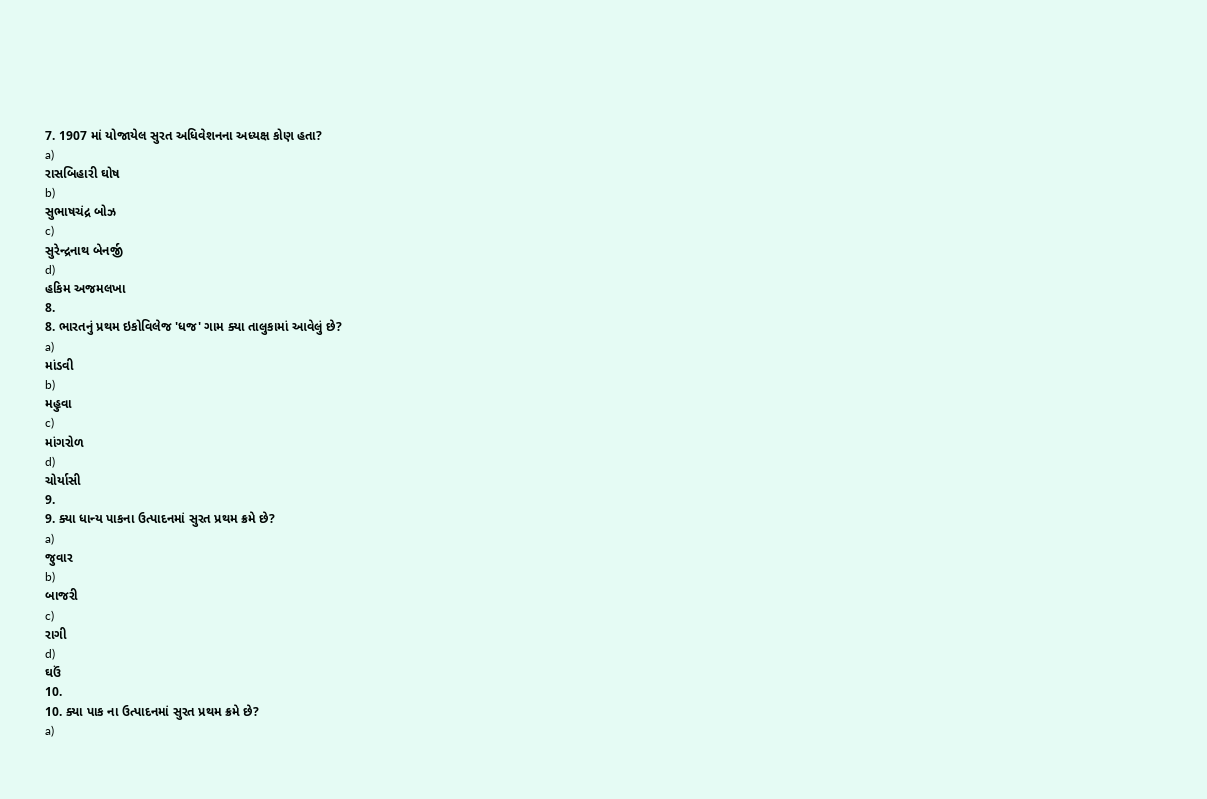7. 1907 માં યોજાયેલ સુરત અધિવેશનના અધ્યક્ષ કોણ હતા?
a)
રાસબિહારી ઘોષ
b)
સુભાષચંદ્ર બોઝ
c)
સુરેન્દ્રનાથ બેનર્જી
d)
હકિમ અજમલખા
8.
8. ભારતનું પ્રથમ ઇકોવિલેજ 'ધજ' ગામ ક્યા તાલુકામાં આવેલું છે?
a)
માંડવી
b)
મહુવા
c)
માંગરોળ
d)
ચોર્યાસી
9.
9. ક્યા ધાન્ય પાકના ઉત્પાદનમાં સુરત પ્રથમ ક્રમે છે?
a)
જુવાર
b)
બાજરી
c)
રાગી
d)
ઘઉં
10.
10. ક્યા પાક ના ઉત્પાદનમાં સુરત પ્રથમ ક્રમે છે?
a)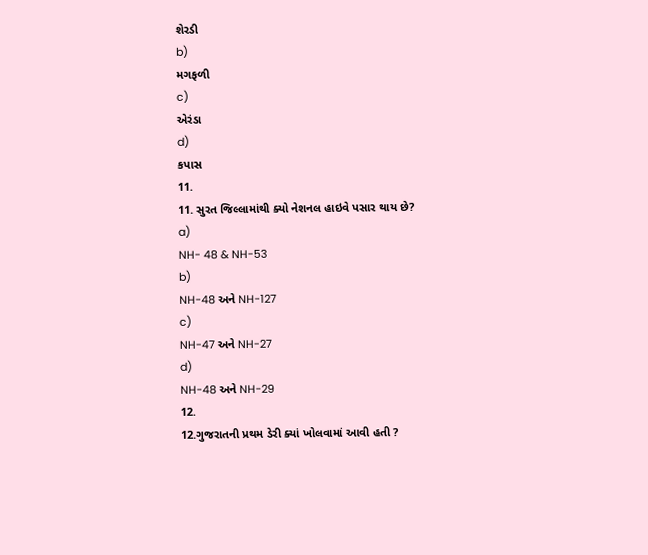શેરડી
b)
મગફળી
c)
એરંડા
d)
કપાસ
11.
11. સુરત જિલ્લામાંથી ક્યો નેશનલ હાઇવે પસાર થાય છે?
a)
NH- 48 & NH-53
b)
NH-48 અને NH-127
c)
NH-47 અને NH-27
d)
NH-48 અને NH-29
12.
12.ગુજરાતની પ્રથમ ડેરી ક્યાં ખોલવામાં આવી હતી ?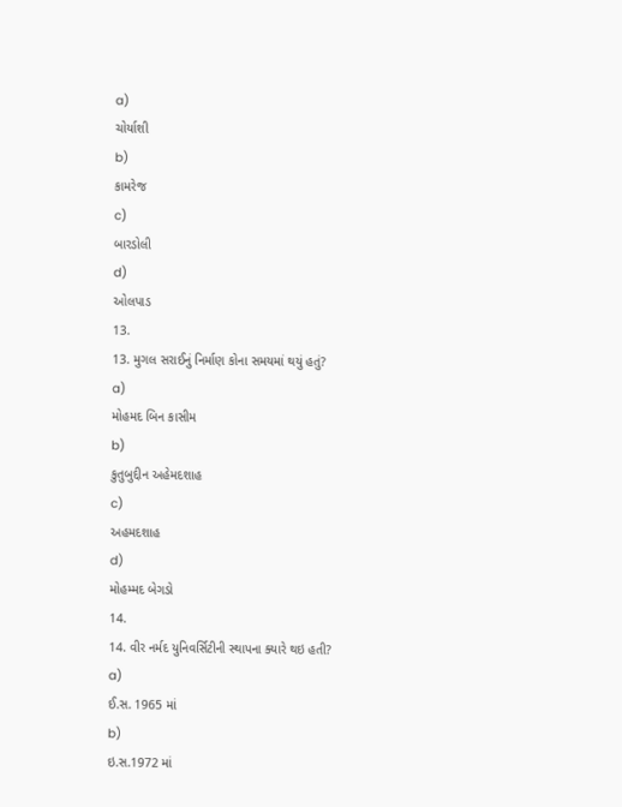a)
ચોર્યાશી
b)
કામરેજ
c)
બારડોલી
d)
ઓલપાડ
13.
13. મુગલ સરાઈનું નિર્માણ કોના સમયમાં થયું હતું?
a)
મોહમદ બિન કાસીમ
b)
કુતુબુદ્દીન અહેમદશાહ
c)
અહમદશાહ
d)
મોહમ્મદ બેગડો
14.
14. વીર નર્મદ યુનિવર્સિટીની સ્થાપના ક્યારે થઇ હતી?
a)
ઈ.સ. 1965 માં
b)
ઇ.સ.1972 માં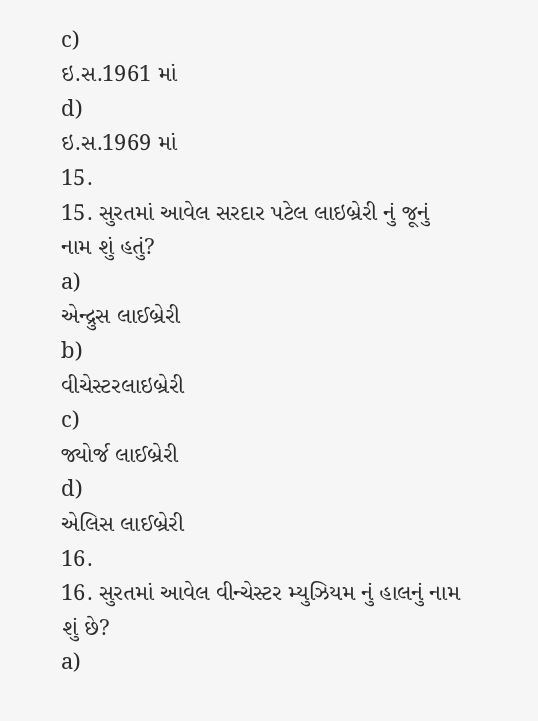c)
ઇ.સ.1961 માં
d)
ઇ.સ.1969 માં
15.
15. સુરતમાં આવેલ સરદાર પટેલ લાઇબ્રેરી નું જૂનું નામ શું હતું?
a)
એન્દ્રુસ લાઈબ્રેરી
b)
વીચેસ્ટરલાઇબ્રેરી
c)
જ્યોર્જ લાઈબ્રેરી
d)
એલિસ લાઈબ્રેરી
16.
16. સુરતમાં આવેલ વીન્ચેસ્ટર મ્યુઝિયમ નું હાલનું નામ શું છે?
a)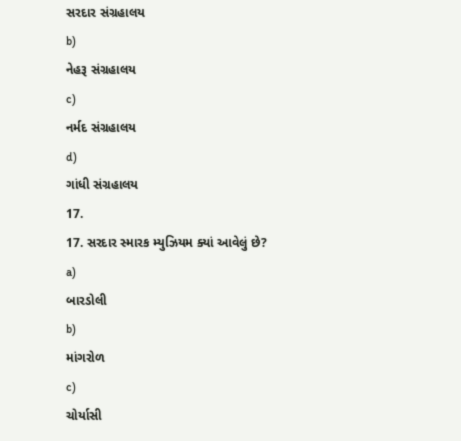સરદાર સંગ્રહાલય
b)
નેહરૂ સંગ્રહાલય
c)
નર્મદ સંગ્રહાલય
d)
ગાંધી સંગ્રહાલય
17.
17. સરદાર સ્મારક મ્યુઝિયમ ક્યાં આવેલું છે?
a)
બારડોલી
b)
માંગરોળ
c)
ચોર્યાસી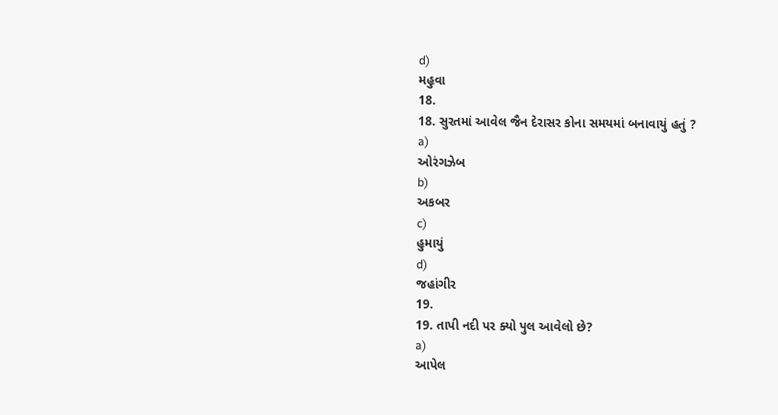d)
મહુવા
18.
18. સુરતમાં આવેલ જૈન દેરાસર કોના સમયમાં બનાવાયું હતું ?
a)
ઓરંગઝેબ
b)
અકબર
c)
હુમાયું
d)
જહાંગીર
19.
19. તાપી નદી પર ક્યો પુલ આવેલો છે?
a)
આપેલ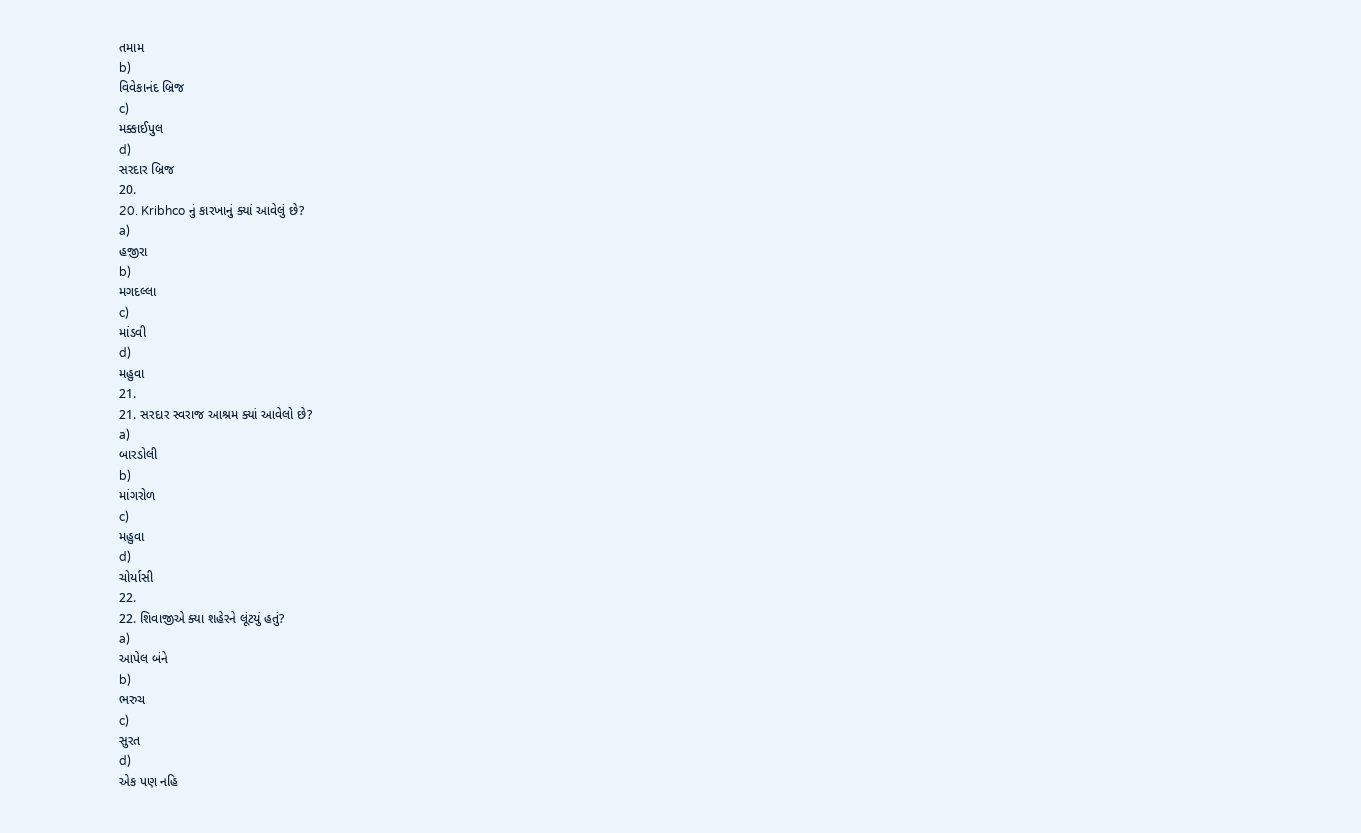તમામ
b)
વિવેકાનંદ બ્રિજ
c)
મક્કાઈપુલ
d)
સરદાર બ્રિજ
20.
20. Kribhco નું કારખાનું ક્યાં આવેલું છે?
a)
હજીરા
b)
મગદલ્લા
c)
માંડવી
d)
મહુવા
21.
21. સરદાર સ્વરાજ આશ્રમ ક્યાં આવેલો છે?
a)
બારડોલી
b)
માંગરોળ
c)
મહુવા
d)
ચોર્યાસી
22.
22. શિવાજીએ ક્યા શહેરને લૂંટયું હતું?
a)
આપેલ બંને
b)
ભરુચ
c)
સુરત
d)
એક પણ નહિ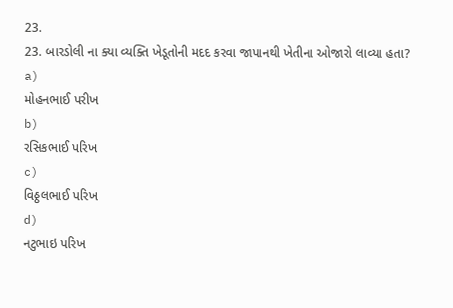23.
23. બારડોલી ના ક્યા વ્યક્તિ ખેડૂતોની મદદ કરવા જાપાનથી ખેતીના ઓજારો લાવ્યા હતા?
a)
મોહનભાઈ પરીખ
b)
રસિકભાઈ પરિખ
c)
વિઠ્ઠલભાઈ પરિખ
d)
નટુભાઇ પરિખ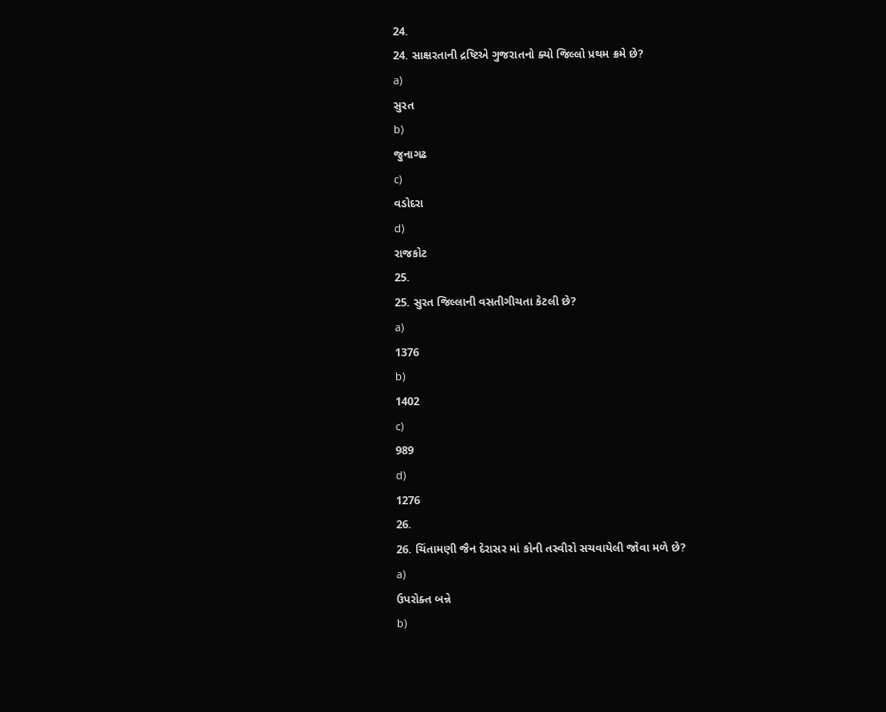24.
24. સાક્ષરતાની દ્રષ્ટિએ ગુજરાતનો ક્યો જિલ્લો પ્રથમ ક્રમે છે?
a)
સુરત
b)
જુનાગઢ
c)
વડોદરા
d)
રાજકોટ
25.
25. સુરત જિલ્લાની વસતીગીચતા કેટલી છે?
a)
1376
b)
1402
c)
989
d)
1276
26.
26. ચિંતામણી જૈન દેરાસર માં કોની તસ્વીરો સચવાયેલી જોવા મળે છે?
a)
ઉપરોક્ત બન્ને
b)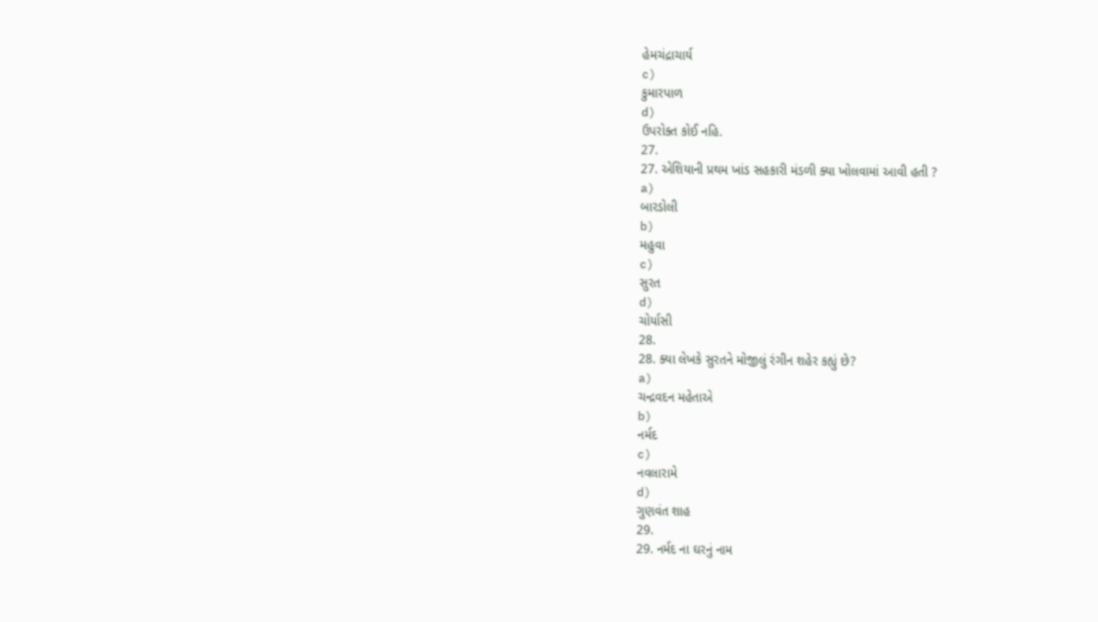હેમચંદ્રાચાર્ય
c)
કુમારપાળ
d)
ઉપરોક્ત કોઈ નહિ.
27.
27. એશિયાની પ્રથમ ખાંડ સહકારી મંડળી ક્યા ખોલવામાં આવી હતી ?
a)
બારડોલી
b)
મહુવા
c)
સુરત
d)
ચોર્યાસી
28.
28. ક્યા લેખકે સુરતને મોજીલું રંગીન શહેર કહ્યું છે?
a)
ચન્દ્રવદન મહેતાએ
b)
નર્મદ
c)
નવલારામે
d)
ગુણવંત શાહ
29.
29. નર્મદ ના ઘરનું નામ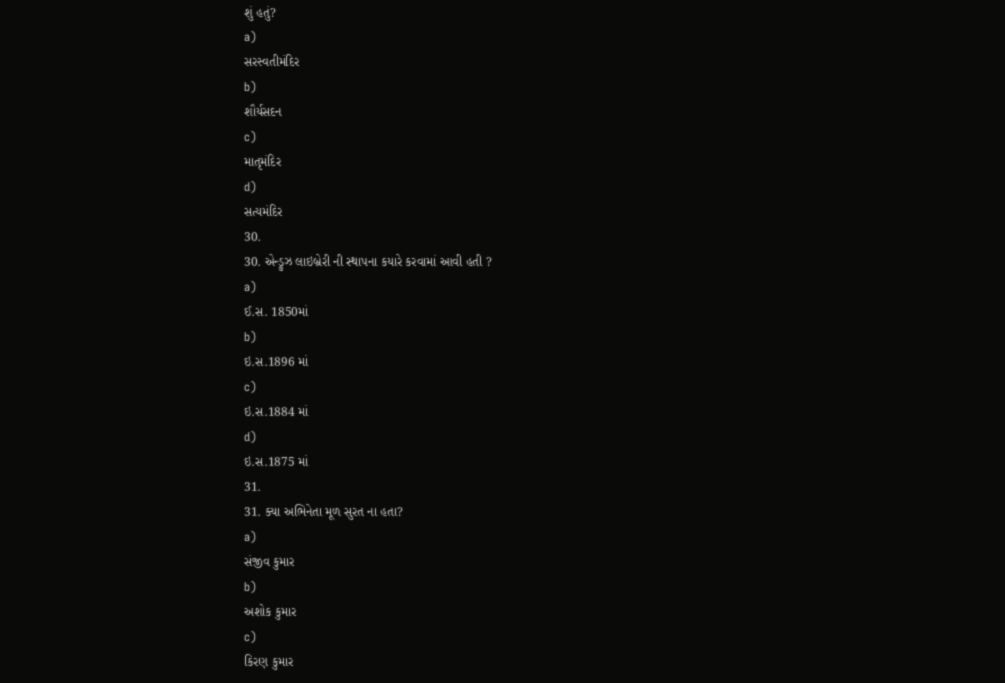શું હતું?
a)
સરસ્વતીમંદિર
b)
શૌર્યસદન
c)
માતૃમંદિર
d)
સત્યમંદિર
30.
30. એન્ડ્રુઝ લાઇબ્રેરી ની સ્થાપના કયારે કરવામાં આવી હતી ?
a)
ઈ.સ. 1850માં
b)
ઇ.સ.1896 માં
c)
ઇ.સ.1884 માં
d)
ઇ.સ.1875 માં
31.
31. ક્યા અભિનેતા મૂળ સુરત ના હતા?
a)
સંજીવ કુમાર
b)
અશોક કુમાર
c)
કિરણ કુમાર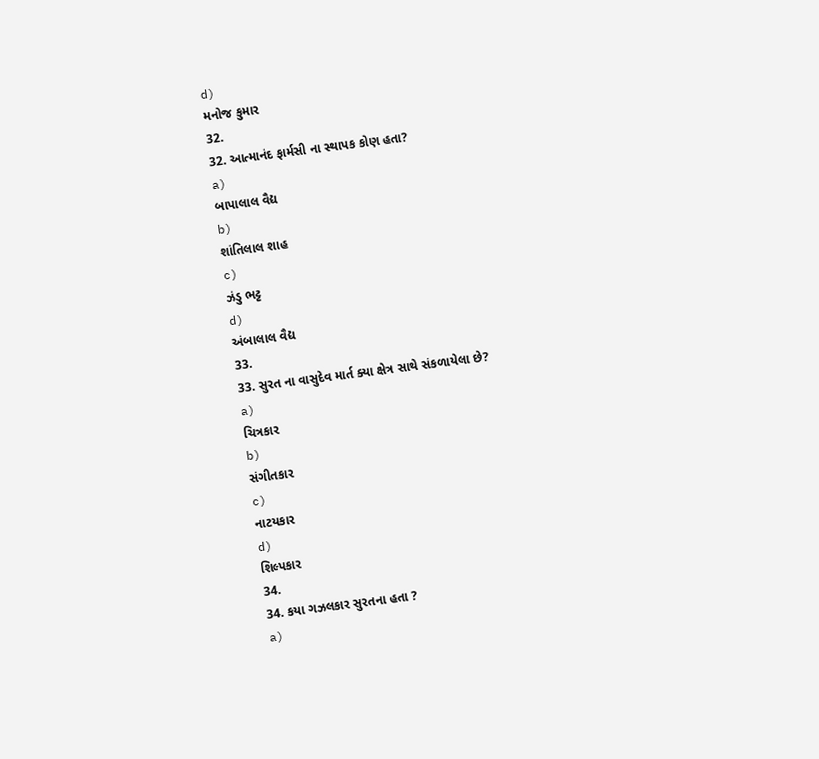d)
મનોજ કુમાર
32.
32. આત્માનંદ ફાર્મસી ના સ્થાપક કોણ હતા?
a)
બાપાલાલ વૈદ્ય
b)
શાંતિલાલ શાહ
c)
ઝંડુ ભટ્ટ
d)
અંબાલાલ વૈદ્ય
33.
33. સુરત ના વાસુદેવ માર્ત ક્યા ક્ષેત્ર સાથે સંકળાયેલા છે?
a)
ચિત્રકાર
b)
સંગીતકાર
c)
નાટયકાર
d)
શિલ્પકાર
34.
34. કયા ગઝલકાર સુરતના હતા ?
a)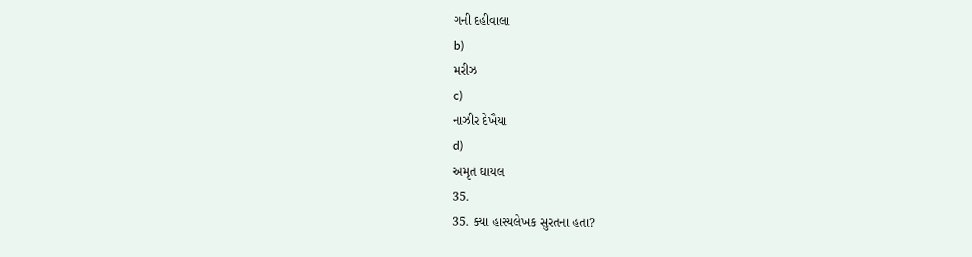ગની દહીવાલા
b)
મરીઝ
c)
નાઝીર દેખૈયા
d)
અમૃત ઘાયલ
35.
35. ક્યા હાસ્યલેખક સુરતના હતા?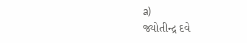a)
જ્યોતીન્દ્ર દવે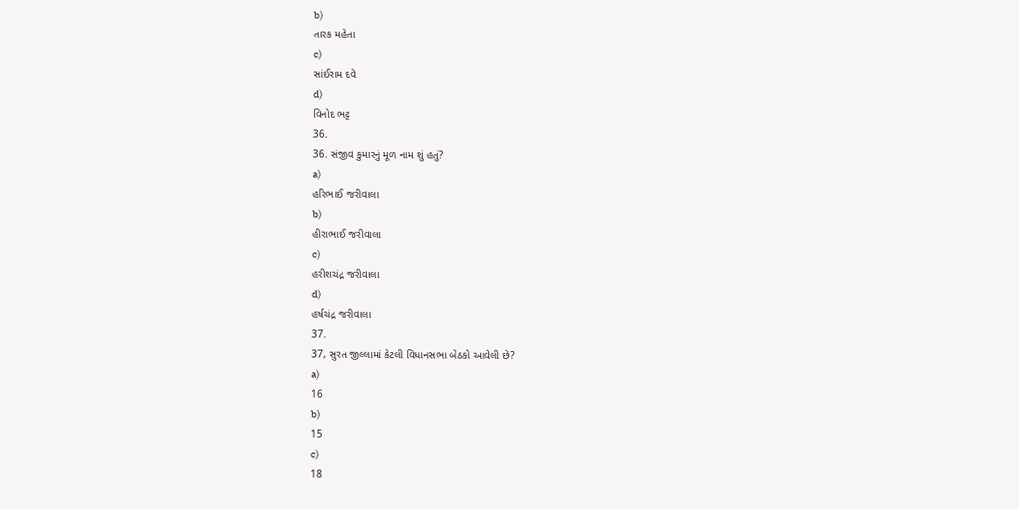b)
તારક મહેતા
c)
સાંઈરામ દવે
d)
વિનોદ ભટ્ટ
36.
36. સંજીવ કુમારનું મૂળ નામ શું હતું?
a)
હરિભાઈ જરીવાલા
b)
હીરાભાઈ જરીવાલા
c)
હરીશચંદ્ર જરીવાલા
d)
હર્ષચંદ્ર જરીવાલા
37.
37, સુરત જીલ્લામાં કેટલી વિધાનસભા બેઠકો આવેલી છે?
a)
16
b)
15
c)
18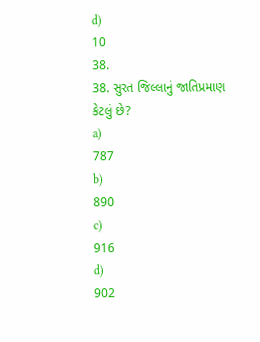d)
10
38.
38. સુરત જિલ્લાનું જાતિપ્રમાણ કેટલું છે?
a)
787
b)
890
c)
916
d)
902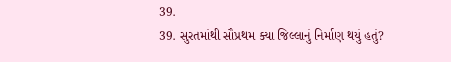39.
39. સુરતમાંથી સૌપ્રથમ ક્યા જિલ્લાનું નિર્માણ થયું હતું?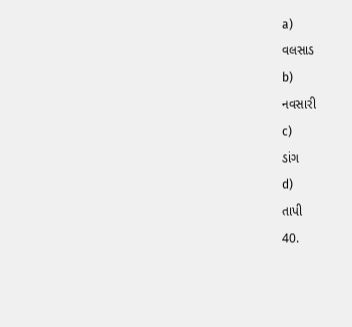a)
વલસાડ
b)
નવસારી
c)
ડાંગ
d)
તાપી
40.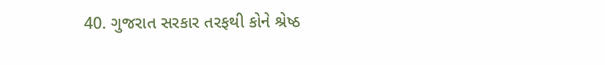40. ગુજરાત સરકાર તરફથી કોને શ્રેષ્ઠ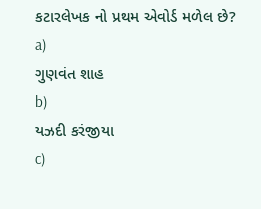કટારલેખક નો પ્રથમ એવોર્ડ મળેલ છે?
a)
ગુણવંત શાહ
b)
યઝદી કરંજીયા
c)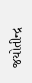જયોતીન્દ્ર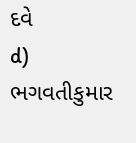દવે
d)
ભગવતીકુમાર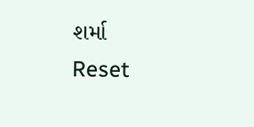શર્મા
Reset